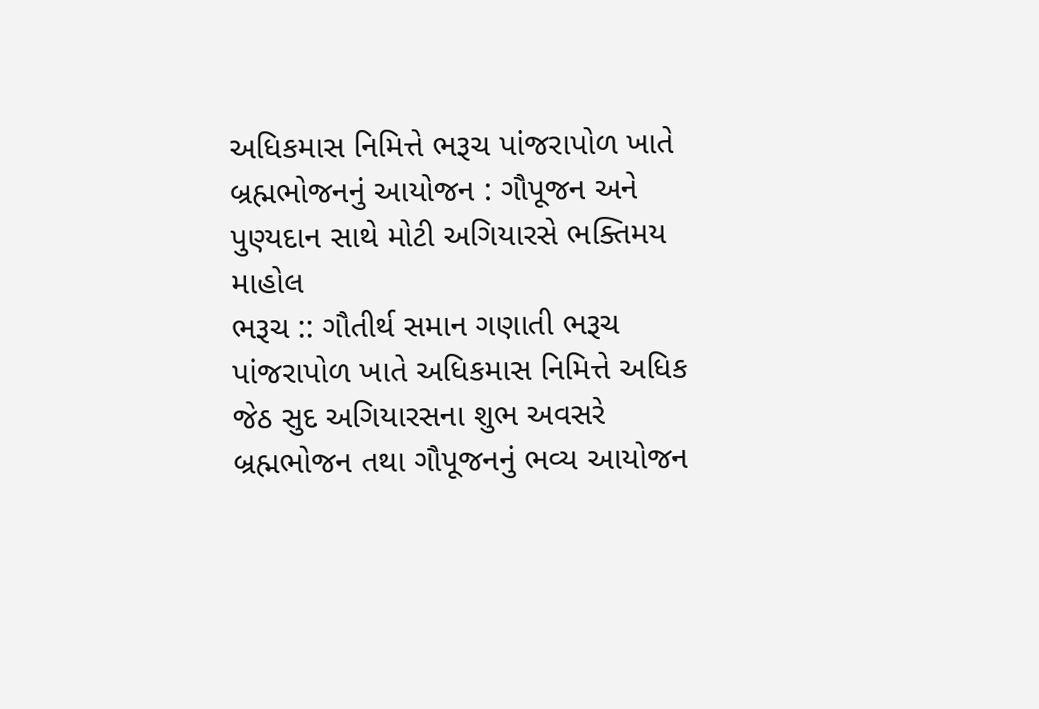અધિકમાસ નિમિત્તે ભરૂચ પાંજરાપોળ ખાતે બ્રહ્મભોજનનું આયોજન : ગૌપૂજન અને પુણ્યદાન સાથે મોટી અગિયારસે ભક્તિમય માહોલ
ભરૂચ :: ગૌતીર્થ સમાન ગણાતી ભરૂચ પાંજરાપોળ ખાતે અધિકમાસ નિમિત્તે અધિક જેઠ સુદ અગિયારસના શુભ અવસરે બ્રહ્મભોજન તથા ગૌપૂજનનું ભવ્ય આયોજન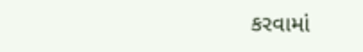કરવામાં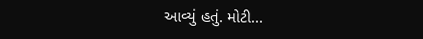આવ્યું હતું. મોટી...